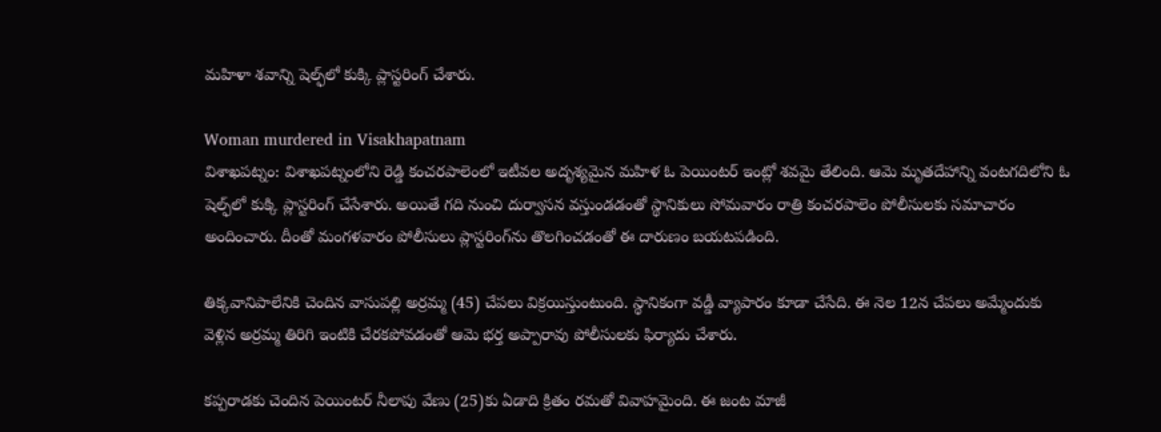మహిళా శవాన్ని షెల్ఫ్‌లో కుక్కి ప్లాస్టరింగ్ చేశారు.

Woman murdered in Visakhapatnam
విశాఖపట్నం: విశాఖపట్నంలోని రెడ్డి కంచరపాలెంలో ఇటీవల అదృశ్యమైన మహిళ ఓ పెయింటర్ ఇంట్లో శవమై తేలింది. ఆమె మృతదేహాన్ని వంటగదిలోని ఓ షెల్ఫ్‌లో కుక్కి ప్లాస్టరింగ్ చేసేశారు. అయితే గది నుంచి దుర్వాసన వస్తుండడంతో స్థానికులు సోమవారం రాత్రి కంచరపాలెం పోలీసులకు సమాచారం అందించారు. దీంతో మంగళవారం పోలీసులు ప్లాస్టరింగ్‌ను తొలగించడంతో ఈ దారుణం బయటపడింది.

తిక్కవానిపాలేనికి చెందిన వాసుపల్లి అర్రమ్మ (45) చేపలు విక్రయిస్తుంటుంది. స్థానికంగా వడ్డీ వ్యాపారం కూడా చేసేది. ఈ నెల 12న చేపలు అమ్మేందుకు వెళ్లిన అర్రమ్మ తిరిగి ఇంటికి చేరకపోవడంతో ఆమె భర్త అప్పారావు పోలీసులకు ఫిర్యాదు చేశారు.

కప్పరాడకు చెందిన పెయింటర్ నీలాపు వేణు (25)కు ఏడాది క్రితం రమతో వివాహమైంది. ఈ జంట మాజీ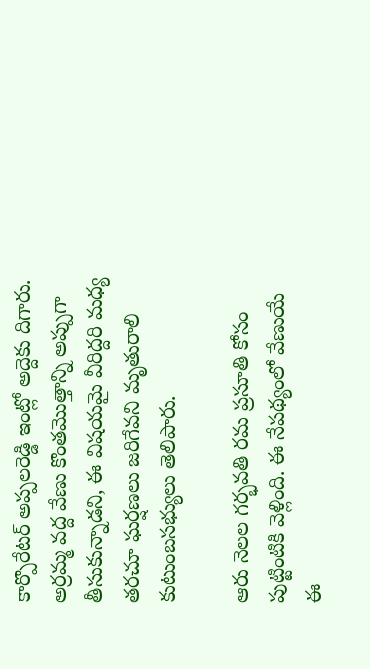కార్పొరేటర్ అప్పలరెడ్డి ఇంట్లో అద్దెకు దిగారు. అర్రమ్మ వద్ద వేణు కొంతమొత్తాన్ని అప్పుగా తీసుకున్నాడని, ఈ విషయమై వీరిద్దరి మధ్య తరచూ ఘర్షణలు జరిగేవని మృతురాలి కుటుంబసభ్యులు తెలిపారు.

ఆరు నెలల గర్భవతి రమ ప్రసూతి కోసం పుట్టింటికి వెళ్లింది. ఈ నేపథ్యంలో వేణుయే ఈ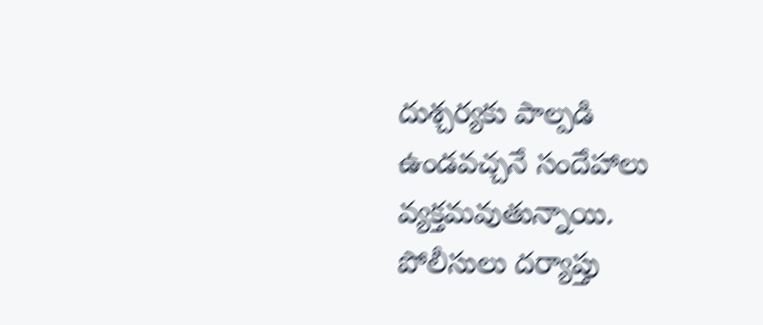దుశ్చర్యకు పాల్పడి ఉండవచ్చనే సందేహాలు వ్యక్తమవుతున్నాయి. పోలీసులు దర్యాప్తు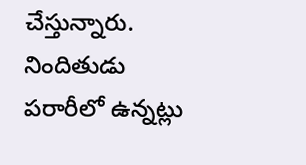చేస్తున్నారు. నిందితుడు పరారీలో ఉన్నట్లు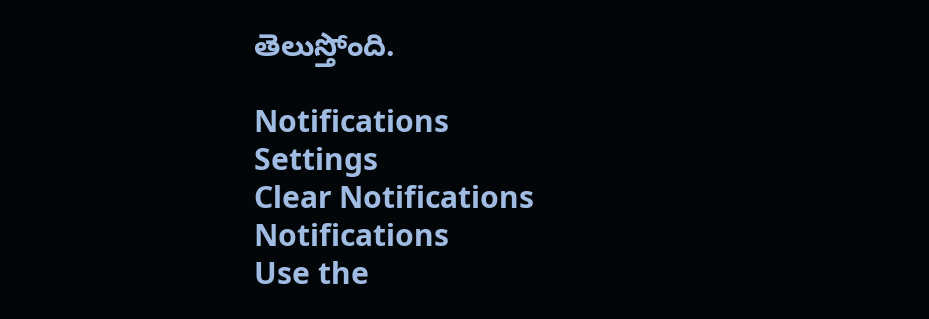తెలుస్తోంది.

Notifications
Settings
Clear Notifications
Notifications
Use the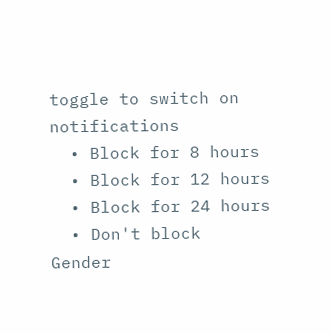toggle to switch on notifications
  • Block for 8 hours
  • Block for 12 hours
  • Block for 24 hours
  • Don't block
Gender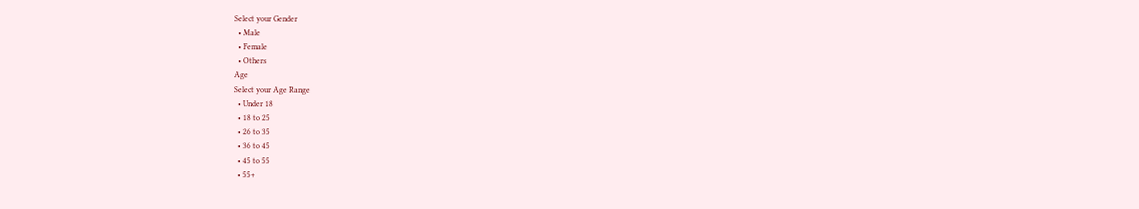Select your Gender
  • Male
  • Female
  • Others
Age
Select your Age Range
  • Under 18
  • 18 to 25
  • 26 to 35
  • 36 to 45
  • 45 to 55
  • 55+